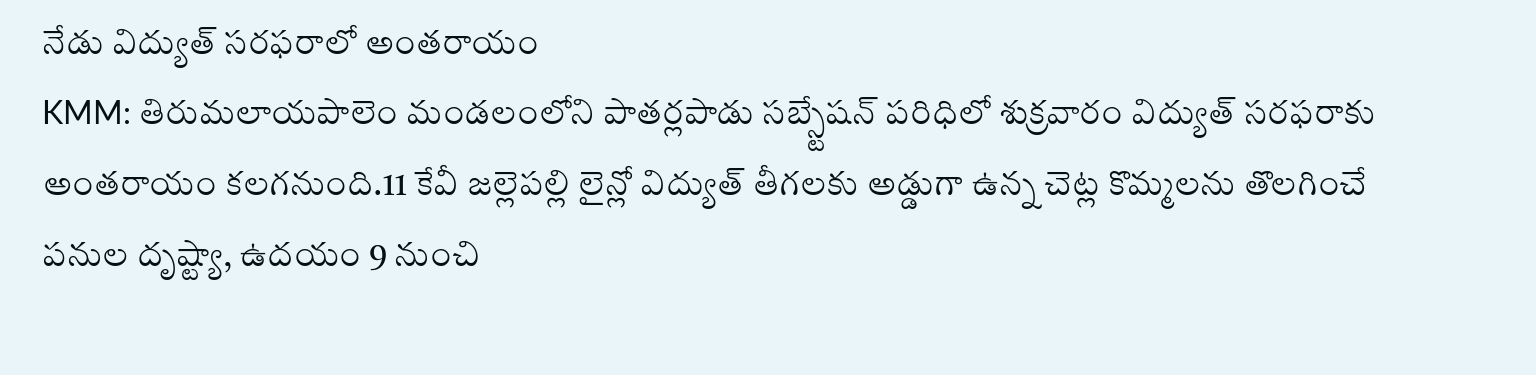నేడు విద్యుత్ సరఫరాలో అంతరాయం
KMM: తిరుమలాయపాలెం మండలంలోని పాతర్లపాడు సబ్స్టేషన్ పరిధిలో శుక్రవారం విద్యుత్ సరఫరాకు అంతరాయం కలగనుంది.11 కేవీ జల్లెపల్లి లైన్లో విద్యుత్ తీగలకు అడ్డుగా ఉన్న చెట్ల కొమ్మలను తొలగించే పనుల దృష్ట్యా, ఉదయం 9 నుంచి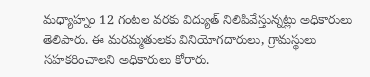మధ్యాహ్నం 12 గంటల వరకు విద్యుత్ నిలిపివేస్తున్నట్లు అధికారులు తెలిపారు. ఈ మరమ్మతులకు వినియోగదారులు, గ్రామస్థులు సహకరించాలని అధికారులు కోరారు.